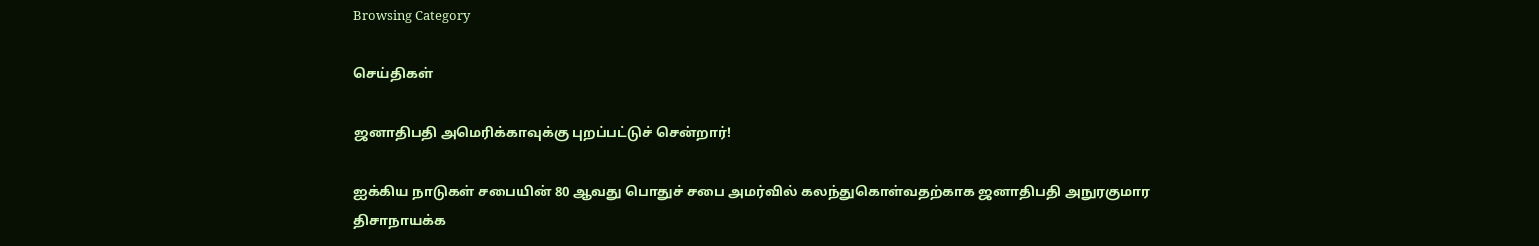Browsing Category

செய்திகள்

ஜனாதிபதி அமெரிக்காவுக்கு புறப்பட்டுச் சென்றார்!

ஐக்கிய நாடுகள் சபையின் 80 ஆவது பொதுச் சபை அமர்வில் கலந்துகொள்வதற்காக ஜனாதிபதி அநுரகுமார திசாநாயக்க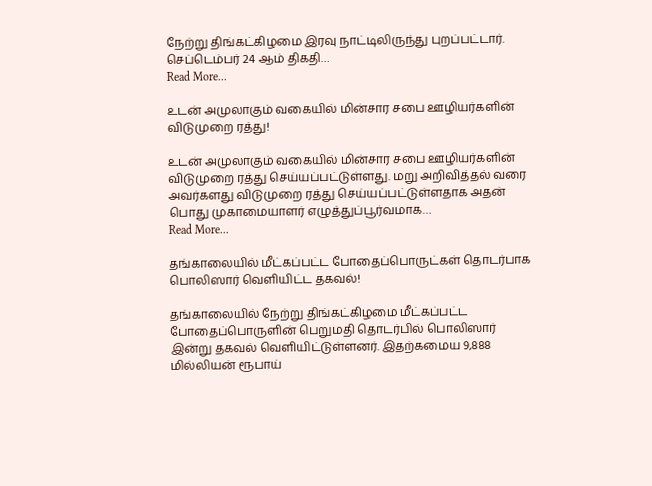நேற்று திங்கட்கிழமை இரவு நாட்டிலிருந்து புறப்பட்டார். செப்டெம்பர் 24 ஆம் திகதி…
Read More...

உடன் அமுலாகும் வகையில் மின்சார சபை ஊழியர்களின் விடுமுறை ரத்து!

உடன் அமுலாகும் வகையில் மின்சார சபை ஊழியர்களின் விடுமுறை ரத்து செய்யப்பட்டுள்ளது. மறு அறிவித்தல் வரை அவர்களது விடுமுறை ரத்து செய்யப்பட்டுள்ளதாக அதன் பொது முகாமையாளர் எழுத்துப்பூர்வமாக…
Read More...

தங்காலையில் மீட்கப்பட்ட போதைப்பொருட்கள் தொடர்பாக பொலிஸார் வெளியிட்ட தகவல்!

தங்காலையில் நேற்று திங்கட்கிழமை மீட்கப்பட்ட போதைப்பொருளின் பெறுமதி தொடர்பில் பொலிஸார் இன்று தகவல் வௌியிட்டுள்ளனர். இதற்கமைய 9,888 மில்லியன் ரூபாய்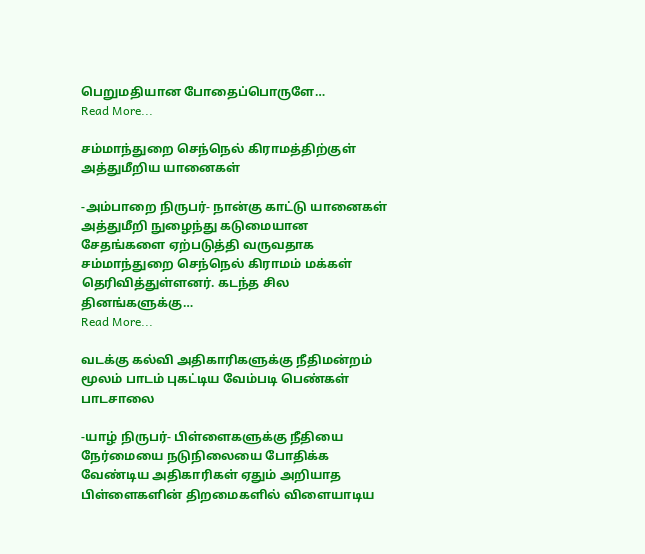பெறுமதியான போதைப்பொருளே…
Read More...

சம்மாந்துறை செந்நெல் கிராமத்திற்குள் அத்துமீறிய யானைகள்

-அம்பாறை நிருபர்- நான்கு காட்டு யானைகள் அத்துமீறி நுழைந்து கடுமையான சேதங்களை ஏற்படுத்தி வருவதாக சம்மாந்துறை செந்நெல் கிராமம் மக்கள் தெரிவித்துள்ளனர். கடந்த சில தினங்களுக்கு…
Read More...

வடக்கு கல்வி அதிகாரிகளுக்கு நீதிமன்றம் மூலம் பாடம் புகட்டிய வேம்படி பெண்கள் பாடசாலை

-யாழ் நிருபர்- பிள்ளைகளுக்கு நீதியை நேர்மையை நடுநிலையை போதிக்க வேண்டிய அதிகாரிகள் ஏதும் அறியாத பிள்ளைகளின் திறமைகளில் விளையாடிய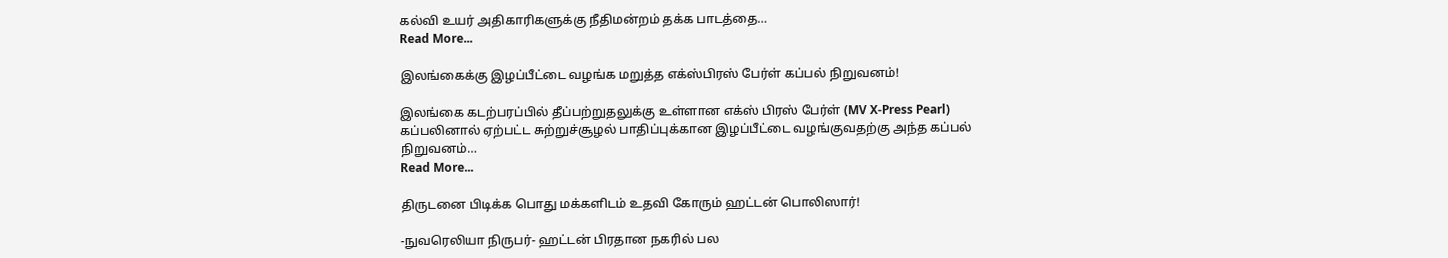கல்வி உயர் அதிகாரிகளுக்கு நீதிமன்றம் தக்க பாடத்தை…
Read More...

இலங்கைக்கு இழப்பீட்டை வழங்க மறுத்த எக்ஸ்பிரஸ் பேர்ள் கப்பல் நிறுவனம்!

இலங்கை கடற்பரப்பில் தீப்பற்றுதலுக்கு உள்ளான எக்ஸ் பிரஸ் பேர்ள் (MV X-Press Pearl) கப்பலினால் ஏற்பட்ட சுற்றுச்சூழல் பாதிப்புக்கான இழப்பீட்டை வழங்குவதற்கு அந்த கப்பல் நிறுவனம்…
Read More...

திருடனை பிடிக்க பொது மக்களிடம் உதவி கோரும் ஹட்டன் பொலிஸார்!

-நுவரெலியா நிருபர்- ஹட்டன் பிரதான நகரில் பல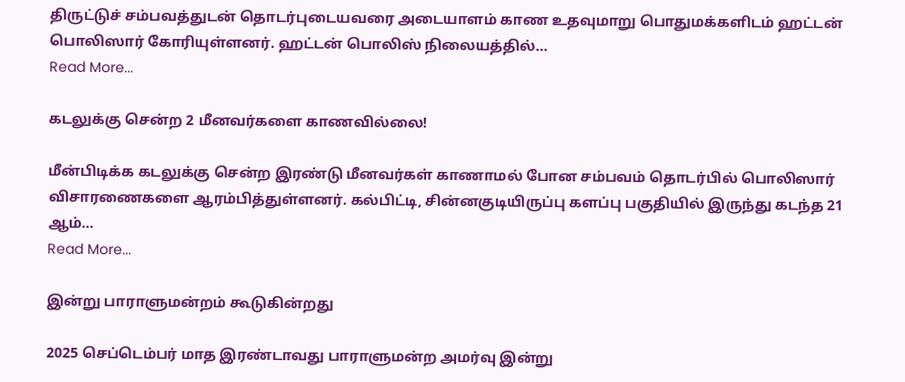திருட்டுச் சம்பவத்துடன் தொடர்புடையவரை அடையாளம் காண உதவுமாறு பொதுமக்களிடம் ஹட்டன் பொலிஸார் கோரியுள்ளனர். ஹட்டன் பொலிஸ் நிலையத்தில்…
Read More...

கடலுக்கு சென்ற 2 மீனவர்களை காணவில்லை!

மீன்பிடிக்க கடலுக்கு சென்ற இரண்டு மீனவர்கள் காணாமல் போன சம்பவம் தொடர்பில் பொலிஸார் விசாரணைகளை ஆரம்பித்துள்ளனர். கல்பிட்டி, சின்னகுடியிருப்பு களப்பு பகுதியில் இருந்து கடந்த 21 ஆம்…
Read More...

இன்று பாராளுமன்றம் கூடுகின்றது

2025 செப்டெம்பர் மாத இரண்டாவது பாராளுமன்ற அமர்வு இன்று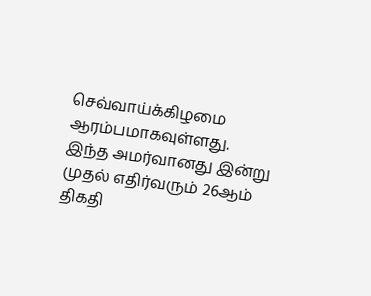செவ்வாய்க்கிழமை ஆரம்பமாகவுள்ளது. இந்த அமர்வானது இன்று முதல் எதிர்வரும் 26ஆம் திகதி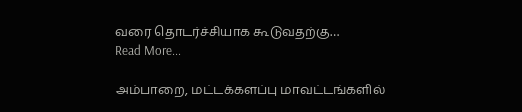வரை தொடர்ச்சியாக கூடுவதற்கு…
Read More...

அம்பாறை, மட்டக்களப்பு மாவட்டங்களில்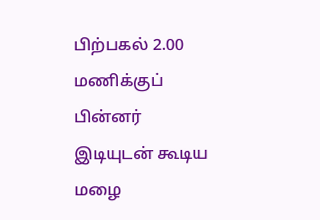பிற்பகல் 2.00 மணிக்குப் பின்னர் இடியுடன் கூடிய மழை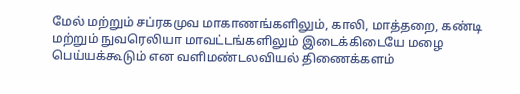மேல் மற்றும் சப்ரகமுவ மாகாணங்களிலும், காலி, மாத்தறை, கண்டி மற்றும் நுவரெலியா மாவட்டங்களிலும் இடைக்கிடையே மழை பெய்யக்கூடும் என வளிமண்டலவியல் திணைக்களம்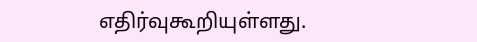எதிர்வுகூறியுள்ளது.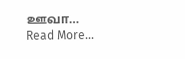ஊவா…
Read More...